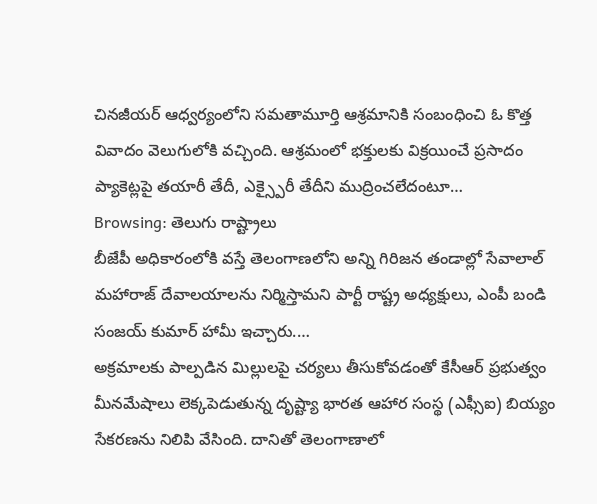చినజీయర్ ఆధ్వర్యంలోని సమతామూర్తి ఆశ్రమానికి సంబంధించి ఓ కొత్త వివాదం వెలుగులోకి వచ్చింది. ఆశ్రమంలో భక్తులకు విక్రయించే ప్రసాదం ప్యాకెట్లపై తయారీ తేదీ, ఎక్స్పైరీ తేదీని ముద్రించలేదంటూ…
Browsing: తెలుగు రాష్ట్రాలు
బీజేపీ అధికారంలోకి వస్తే తెలంగాణలోని అన్ని గిరిజన తండాల్లో సేవాలాల్ మహారాజ్ దేవాలయాలను నిర్మిస్తామని పార్టీ రాష్ట్ర అధ్యక్షులు, ఎంపీ బండి సంజయ్ కుమార్ హామీ ఇచ్చారు.…
అక్రమాలకు పాల్పడిన మిల్లులపై చర్యలు తీసుకోవడంతో కేసీఆర్ ప్రభుత్వం మీనమేషాలు లెక్కపెడుతున్న దృష్ట్యా భారత ఆహార సంస్థ (ఎఫ్సీఐ) బియ్యం సేకరణను నిలిపి వేసింది. దానితో తెలంగాణాలో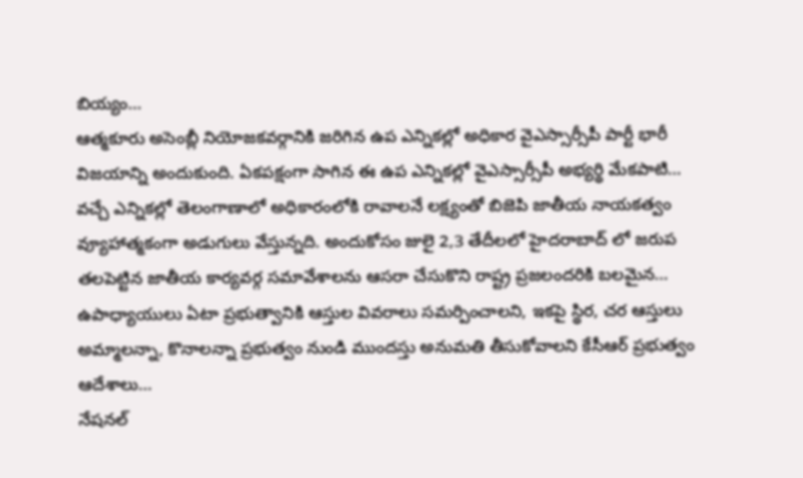బియ్యం…
ఆత్మకూరు అసెంబ్లీ నియోజకవర్గానికి జరిగిన ఉప ఎన్నికల్లో అధికార వైఎస్సార్సీపీ పార్టీ భారీ విజయాన్ని అందుకుంది. ఏకపక్షంగా సాగిన ఈ ఉప ఎన్నికల్లో వైఎస్సార్సీపీ అభ్యర్థి మేకపాటి…
వచ్చే ఎన్నికల్లో తెలంగాణాలో అధికారంలోకి రావాలనే లక్ష్యంతో బిజెపి జాతీయ నాయకత్వం వ్యూహాత్మకంగా అడుగులు వేస్తున్నది. అందుకోసం జులై 2,3 తేదీలలో హైదరాబాద్ లో జరుప తలపెట్టిన జాతీయ కార్యవర్గ సమావేశాలను ఆసరా చేసుకొని రాష్ట్ర ప్రజలందరికి బలమైన…
ఉపాధ్యాయులు ఏటా ప్రభుత్వానికి ఆస్తుల వివరాలు సమర్పించాలని, ఇకపై స్థిర, చర ఆస్తులు అమ్మాలన్నా, కొనాలన్నా ప్రభుత్వం నుండి ముందస్తు అనుమతి తీసుకోవాలని కేసీఆర్ ప్రభుత్వం ఆదేశాలు…
నేషనల్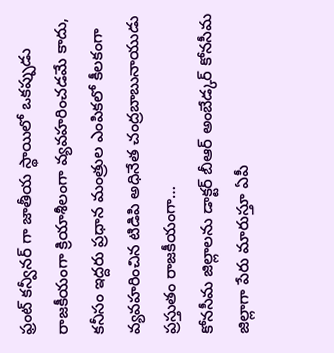ఫ్రంట్ కన్వీనర్ గా జాతీయ స్థాయిలో ఒకప్పుడు రాజకీయంగా క్రియాశీలంగా వ్యవహరించడమే కాదు, కనీసం ఇద్దరు ప్రధాన మంత్రుల ఎంపికలో కీలకంగా వ్యవహరించిన టిడిపి అధినేత చంద్రబాబునాయుడు ప్రస్తుతం రాజకీయంగా…
కోనసీమ జిల్లాలను డాక్టర్ బీఆర్ అంబేడ్కర్ కోనసీమ జిల్లాగా పేరు మారుస్తూ ఏపీ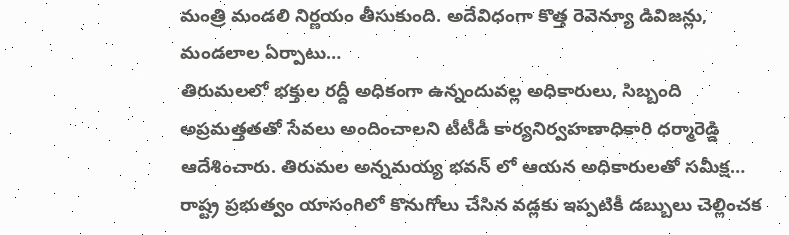మంత్రి మండలి నిర్ణయం తీసుకుంది. అదేవిధంగా కొత్త రెవెన్యూ డివిజన్లు, మండలాల ఏర్పాటు…
తిరుమలలో భక్తుల రద్దీ అధికంగా ఉన్నందువల్ల అధికారులు, సిబ్బంది అప్రమత్తతతో సేవలు అందించాలని టీటీడీ కార్యనిర్వహణాధికారి ధర్మారెడ్డి ఆదేశించారు. తిరుమల అన్నమయ్య భవన్ లో ఆయన అధికారులతో సమీక్ష…
రాష్ట్ర ప్రభుత్వం యాసంగిలో కొనుగోలు చేసిన వడ్లకు ఇప్పటికీ డబ్బులు చెల్లించక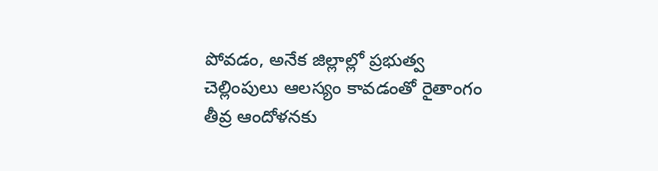పోవడం, అనేక జిల్లాల్లో ప్రభుత్వ చెల్లింపులు ఆలస్యం కావడంతో రైతాంగం తీవ్ర ఆందోళనకు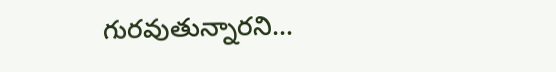గురవుతున్నారని…